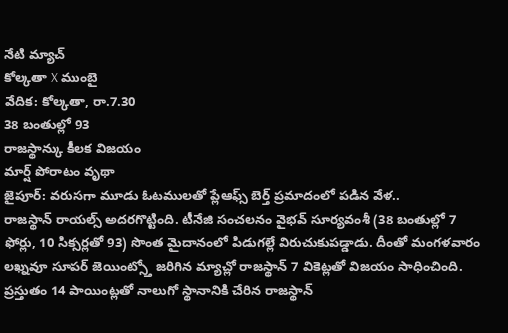నేటి మ్యాచ్
కోల్కతా X ముంబై
వేదిక: కోల్కతా, రా.7.30
38 బంతుల్లో 93
రాజస్థాన్కు కీలక విజయం
మార్ష్ పోరాటం వృథా
జైపూర్: వరుసగా మూడు ఓటములతో ప్లేఆఫ్స్ బెర్త్ ప్రమాదంలో పడిన వేళ..
రాజస్థాన్ రాయల్స్ అదరగొట్టింది. టీనేజి సంచలనం వైభవ్ సూర్యవంశీ (38 బంతుల్లో 7 ఫోర్లు, 10 సిక్సర్లతో 93) సొంత మైదానంలో పిడుగల్లే విరుచుకుపడ్డాడు. దీంతో మంగళవారం లఖ్నవూ సూపర్ జెయింట్స్తో జరిగిన మ్యాచ్లో రాజస్థాన్ 7 వికెట్లతో విజయం సాధించింది. ప్రస్తుతం 14 పాయింట్లతో నాలుగో స్థానానికి చేరిన రాజస్థాన్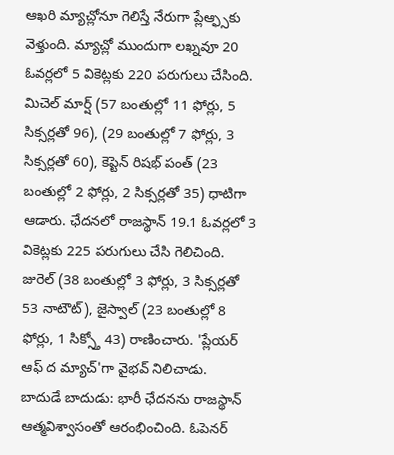ఆఖరి మ్యాచ్లోనూ గెలిస్తే నేరుగా ప్లేఆ్ఫ్సకు వెళ్తుంది. మ్యాచ్లో ముందుగా లఖ్నవూ 20 ఓవర్లలో 5 వికెట్లకు 220 పరుగులు చేసింది. మిచెల్ మార్ష్ (57 బంతుల్లో 11 ఫోర్లు, 5 సిక్సర్లతో 96), (29 బంతుల్లో 7 ఫోర్లు, 3 సిక్సర్లతో 60), కెప్టెన్ రిషభ్ పంత్ (23 బంతుల్లో 2 ఫోర్లు, 2 సిక్సర్లతో 35) ధాటిగా ఆడారు. ఛేదనలో రాజస్థాన్ 19.1 ఓవర్లలో 3 వికెట్లకు 225 పరుగులు చేసి గెలిచింది. జురెల్ (38 బంతుల్లో 3 ఫోర్లు, 3 సిక్సర్లతో 53 నాటౌట్), జైస్వాల్ (23 బంతుల్లో 8 ఫోర్లు, 1 సిక్స్తో 43) రాణించారు. 'ప్లేయర్ ఆఫ్ ద మ్యాచ్'గా వైభవ్ నిలిచాడు.
బాదుడే బాదుడు: భారీ ఛేదనను రాజస్థాన్ ఆత్మవిశ్వాసంతో ఆరంభించింది. ఓపెనర్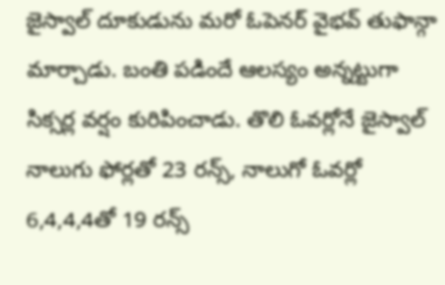జైస్వాల్ దూకుడును మరో ఓపెనర్ వైభవ్ తుఫాన్గా మార్చాడు. బంతి పడిందే ఆలస్యం అన్నట్టుగా సిక్సర్ల వర్షం కురిపించాడు. తొలి ఓవర్లోనే జైస్వాల్ నాలుగు ఫోర్లతో 23 రన్స్, నాలుగో ఓవర్లో 6,4,4,4తో 19 రన్స్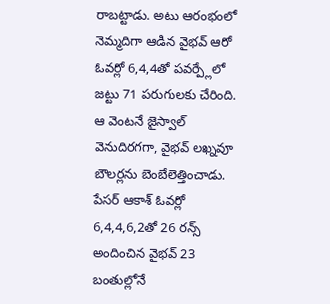రాబట్టాడు. అటు ఆరంభంలో నెమ్మదిగా ఆడిన వైభవ్ ఆరో ఓవర్లో 6,4,4తో పవర్ప్లేలో జట్టు 71 పరుగులకు చేరింది. ఆ వెంటనే జైస్వాల్ వెనుదిరగగా, వైభవ్ లఖ్నవూ బౌలర్లను బెంబేలెత్తించాడు. పేసర్ ఆకాశ్ ఓవర్లో 6,4,4,6,2తో 26 రన్స్ అందించిన వైభవ్ 23 బంతుల్లోనే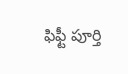ఫిఫ్టీ పూర్తి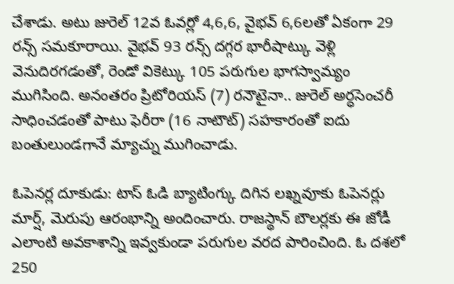చేశాడు. అటు జురెల్ 12వ ఓవర్లో 4,6,6, వైభవ్ 6,6లతో ఏకంగా 29 రన్స్ సమకూరాయి. వైభవ్ 93 రన్స్ దగ్గర భారీషాట్కు వెళ్లి వెనుదిరగడంతో, రెండో వికెట్కు 105 పరుగుల భాగస్వామ్యం ముగిసింది. అనంతరం ప్రిటోరియస్ (7) రనౌటైనా.. జురెల్ అర్ధసెంచరీ సాధించడంతో పాటు ఫెరీరా (16 నాటౌట్) సహకారంతో ఐదు బంతులుండగానే మ్యాచ్ను ముగించాడు.

ఓపెనర్ల దూకుడు: టాస్ ఓడి బ్యాటింగ్కు దిగిన లఖ్నవూకు ఓపెనర్లు మార్ష్, మెరుపు ఆరంభాన్ని అందించారు. రాజస్థాన్ బౌలర్లకు ఈ జోడీ ఎలాంటి అవకాశాన్ని ఇవ్వకుండా పరుగుల వరద పారించింది. ఓ దశలో 250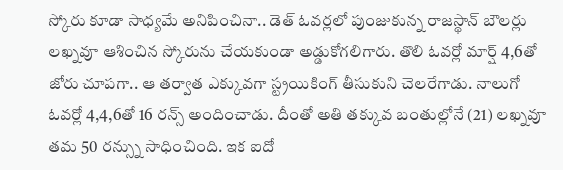స్కోరు కూడా సాధ్యమే అనిపించినా.. డెత్ ఓవర్లలో పుంజుకున్న రాజస్థాన్ బౌలర్లు లఖ్నవూ ఆశించిన స్కోరును చేయకుండా అడ్డుకోగలిగారు. తొలి ఓవర్లో మార్ష్ 4,6తో జోరు చూపగా.. ఆ తర్వాత ఎక్కువగా స్ట్రయికింగ్ తీసుకుని చెలరేగాడు. నాలుగో ఓవర్లో 4,4,6తో 16 రన్స్ అందించాడు. దీంతో అతి తక్కువ బంతుల్లోనే (21) లఖ్నవూ తమ 50 రన్స్ను సాధించింది. ఇక ఐదో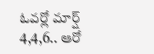ఓవర్లో మార్ష్ 4,4,6.. ఆరో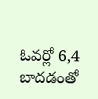ఓవర్లో 6,4 బాదడంతో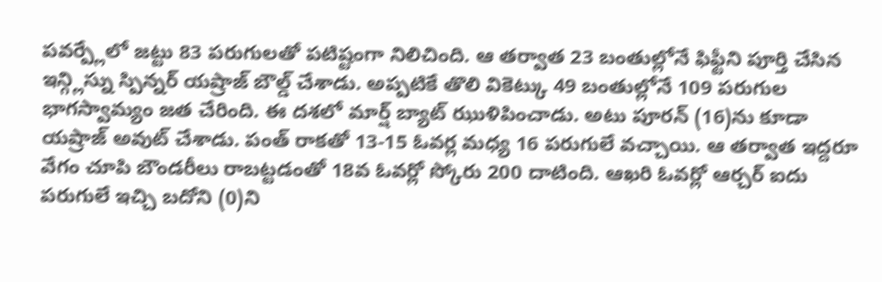పవర్ప్లేలో జట్టు 83 పరుగులతో పటిష్టంగా నిలిచింది. ఆ తర్వాత 23 బంతుల్లోనే ఫిఫ్టీని పూర్తి చేసిన ఇన్గ్లిస్ను స్పిన్నర్ యష్రాజ్ బౌల్డ్ చేశాడు. అప్పటికే తొలి వికెట్కు 49 బంతుల్లోనే 109 పరుగుల భాగస్వామ్యం జత చేరింది. ఈ దశలో మార్ష్ బ్యాట్ ఝుళిపించాడు. అటు పూరన్ (16)ను కూడా యష్రాజ్ అవుట్ చేశాడు. పంత్ రాకతో 13-15 ఓవర్ల మధ్య 16 పరుగులే వచ్చాయి. ఆ తర్వాత ఇద్దరూ వేగం చూపి బౌండరీలు రాబట్టడంతో 18వ ఓవర్లో స్కోరు 200 దాటింది. ఆఖరి ఓవర్లో ఆర్చర్ ఐదు పరుగులే ఇచ్చి బదోని (0)ని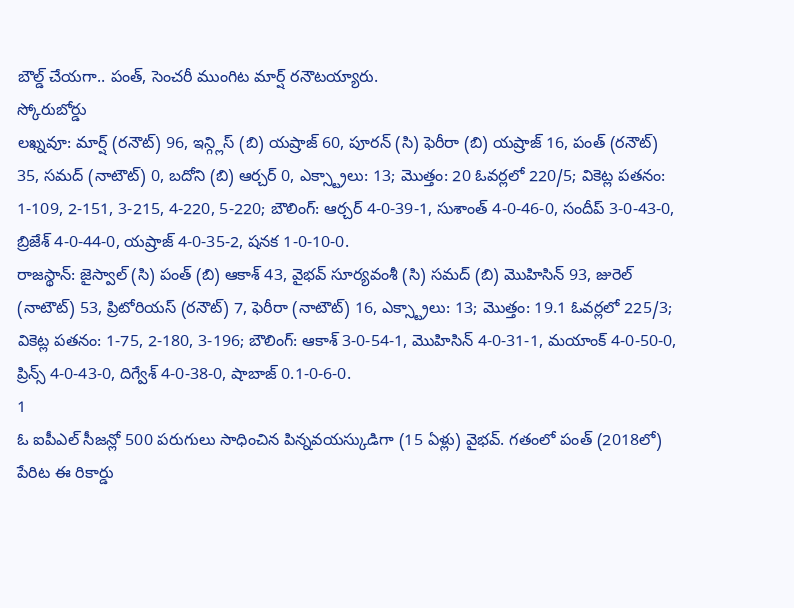బౌల్డ్ చేయగా.. పంత్, సెంచరీ ముంగిట మార్ష్ రనౌటయ్యారు.
స్కోరుబోర్డు
లఖ్నవూ: మార్ష్ (రనౌట్) 96, ఇన్గ్లిస్ (బి) యష్రాజ్ 60, పూరన్ (సి) ఫెరీరా (బి) యష్రాజ్ 16, పంత్ (రనౌట్) 35, సమద్ (నాటౌట్) 0, బదోని (బి) ఆర్చర్ 0, ఎక్స్ట్రాలు: 13; మొత్తం: 20 ఓవర్లలో 220/5; వికెట్ల పతనం: 1-109, 2-151, 3-215, 4-220, 5-220; బౌలింగ్: ఆర్చర్ 4-0-39-1, సుశాంత్ 4-0-46-0, సందీప్ 3-0-43-0, బ్రిజేశ్ 4-0-44-0, యష్రాజ్ 4-0-35-2, షనక 1-0-10-0.
రాజస్థాన్: జైస్వాల్ (సి) పంత్ (బి) ఆకాశ్ 43, వైభవ్ సూర్యవంశీ (సి) సమద్ (బి) మొహిసిన్ 93, జురెల్ (నాటౌట్) 53, ప్రిటోరియస్ (రనౌట్) 7, ఫెరీరా (నాటౌట్) 16, ఎక్స్ట్రాలు: 13; మొత్తం: 19.1 ఓవర్లలో 225/3; వికెట్ల పతనం: 1-75, 2-180, 3-196; బౌలింగ్: ఆకాశ్ 3-0-54-1, మొహిసిన్ 4-0-31-1, మయాంక్ 4-0-50-0, ప్రిన్స్ 4-0-43-0, దిగ్వేశ్ 4-0-38-0, షాబాజ్ 0.1-0-6-0.
1
ఓ ఐపీఎల్ సీజన్లో 500 పరుగులు సాధించిన పిన్నవయస్కుడిగా (15 ఏళ్లు) వైభవ్. గతంలో పంత్ (2018లో) పేరిట ఈ రికార్డు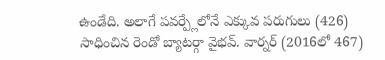ఉండేది. అలాగే పవర్ప్లేలోనే ఎక్కువ పరుగులు (426) సాధించిన రెండో బ్యాటర్గా వైభవ్. వార్నర్ (2016లో 467)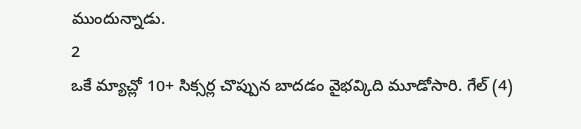ముందున్నాడు.
2
ఒకే మ్యాచ్లో 10+ సిక్సర్ల చొప్పున బాదడం వైభవ్కిది మూడోసారి. గేల్ (4)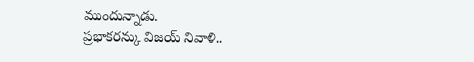ముందున్నాడు.
ప్రభాకరన్కు విజయ్ నివాళి..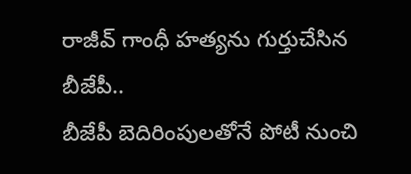రాజీవ్ గాంధీ హత్యను గుర్తుచేసిన బీజేపీ..
బీజేపీ బెదిరింపులతోనే పోటీ నుంచి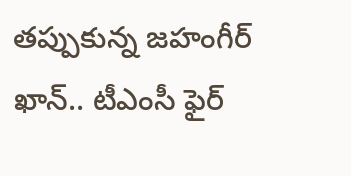తప్పుకున్న జహంగీర్ ఖాన్.. టీఎంసీ ఫైర్